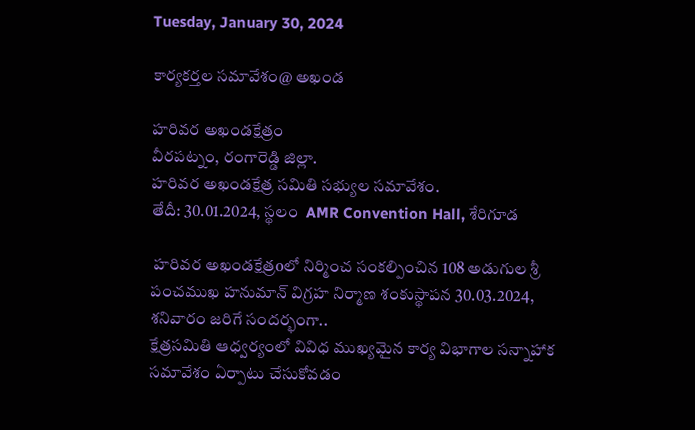Tuesday, January 30, 2024

కార్యకర్తల సమావేశం@ అఖండ

హరివర అఖండక్షేత్రం
వీరపట్నం, రంగారెడ్డి జిల్లా.
హరివర అఖండక్షేత్ర సమితి సభ్యుల సమావేశం.
తేదీ: 30.01.2024, స్థలం  AMR Convention Hall, శేరిగూడ

 హరివర అఖండక్షేత్రoలో నిర్మించ సంకల్పించిన 108 అడుగుల శ్రీ పంచముఖ హనుమాన్ విగ్రహ నిర్మాణ శంకుస్థాపన 30.03.2024, శనివారం జరిగే సందర్భంగా..
క్షేత్రసమితి ఆధ్వర్యంలో వివిధ ముఖ్యమైన కార్య విభాగాల సన్నాహాక సమావేశం ఏర్పాటు చేసుకోవడం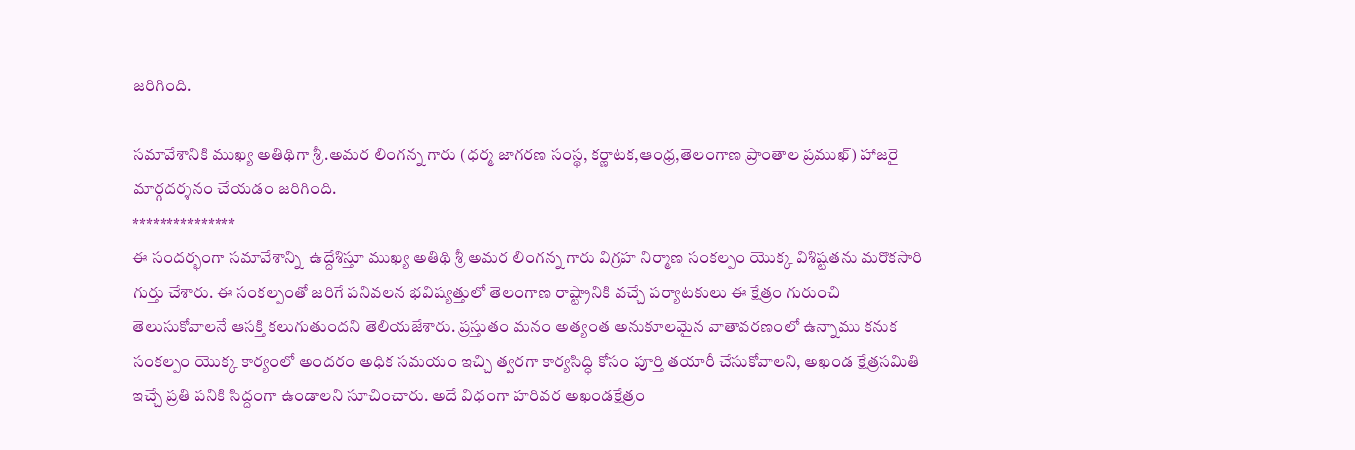జరిగింది.

సమావేశానికి ముఖ్య అతిథిగా శ్రీ.అమర లింగన్న గారు (ధర్మ జాగరణ సంస్థ, కర్ణాటక,ఆంధ్ర,తెలంగాణ ప్రాంతాల ప్రముఖ్) హాజరై మార్గదర్శనం చేయడం జరిగింది.
***************
ఈ సందర్భంగా సమావేశాన్ని  ఉద్దేశిస్తూ ముఖ్య అతిథి శ్రీ అమర లింగన్న గారు విగ్రహ నిర్మాణ సంకల్పం యొక్క విశిష్టతను మరొకసారి గుర్తు చేశారు. ఈ సంకల్పంతో జరిగే పనివలన భవిష్యత్తులో తెలంగాణ రాష్ట్రానికి వచ్చే పర్యాటకులు ఈ క్షేత్రం గురుంచి తెలుసుకోవాలనే ఆసక్తి కలుగుతుందని తెలియజేశారు. ప్రస్తుతం మనం అత్యంత అనుకూలమైన వాతావరణంలో ఉన్నాము కనుక సంకల్పం యొక్క కార్యంలో అందరం అధిక సమయం ఇచ్చి త్వరగా కార్యసిద్ధి కోసం పూర్తి తయారీ చేసుకోవాలని, అఖండ క్షేత్రసమితి ఇచ్చే ప్రతి పనికి సిద్దంగా ఉండాలని సూచించారు. అదే విధంగా హరివర అఖండక్షేత్రం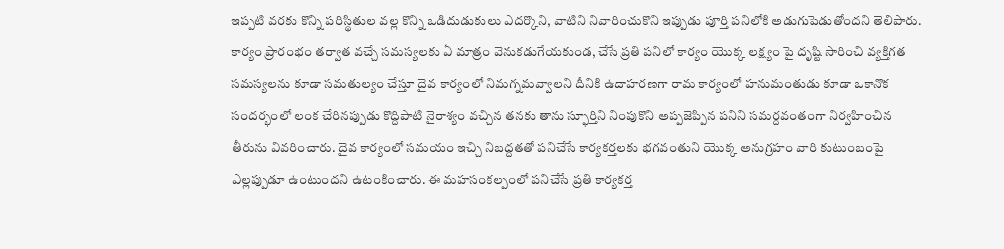ఇప్పటి వరకు కొన్ని పరిస్థితుల వల్ల కొన్ని ఒడిదుడుకులు ఎదర్కొని, వాటిని నివారించుకొని ఇప్పుడు పూర్తి పనిలోకి అడుగుపెడుతోందని తెలిపారు. కార్యం ప్రారంభం తర్వాత వచ్చే సమస్యలకు ఏ మాత్రం వెనుకడుగేయకుండ, చేసే ప్రతి పనిలో కార్యం యొక్క లక్ష్యం పై దృష్టి సారించి వ్యక్తిగత సమస్యలను కూడా సమతుల్యం చేస్తూ దైవ కార్యంలో నిమగ్నమవ్వాలని దీనికి ఉదాహరణగా రామ కార్యంలో హనుమంతుడు కూడా ఒకానొక సందర్భంలో లంక చేరినప్పుడు కొద్దిపాటి నైరాశ్యం వచ్చిన తనకు తాను స్ఫూర్తిని నింపుకొని అప్పజెప్పిన పనిని సమర్దవంతంగా నిర్వహించిన తీరును వివరించారు. దైవ కార్యంలో సమయం ఇచ్చి నిబద్దతతో పనిచేసే కార్యకర్తలకు భగవంతుని యొక్క అనుగ్రహం వారి కుటుంబంపై ఎల్లప్పుడూ ఉంటుందని ఉటంకించారు. ఈ మహసంకల్పంలో పనిచేసే ప్రతి కార్యకర్త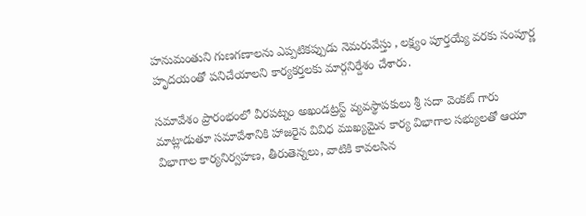హనుమంతుని గుణగణాలను ఎప్పటికప్పుడు నెమరువేస్తు , లక్ష్యం పూర్తయ్యే వరకు సంపూర్ణ హృదయంతో పనిచేయాలని కార్యకర్తలకు మార్గనిర్దేశం చేశారు.

సమావేశం ప్రారంభంలో వీరపట్నం అఖండట్రస్ట్ వ్యవస్థాపకులు శ్రీ సదా వెంకట్ గారు మాట్లాడుతూ సమావేశానికి హాజరైన వివిధ ముఖ్యమైన కార్య విభాగాల సభ్యులతో ఆయా విభాగాల కార్యనిర్వహణ, తీరుతెన్నలు, వాటికి కావలసిన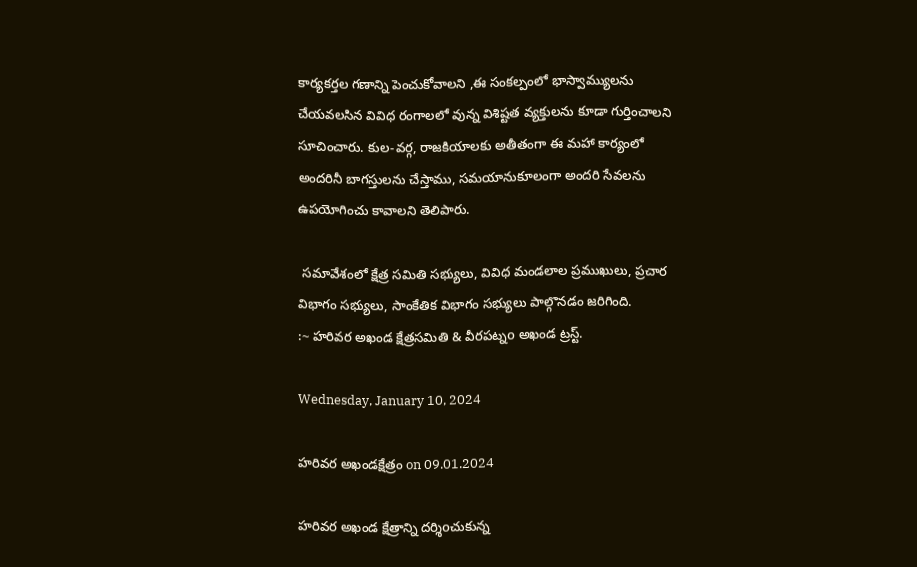కార్యకర్తల గణాన్ని పెంచుకోవాలని ,ఈ సంకల్పంలో భాస్వామ్యులను చేయవలసిన వివిధ రంగాలలో వున్న విశిష్టత వ్యక్తులను కూడా గుర్తించాలని సూచించారు. కుల-వర్గ, రాజకియాలకు అతీతంగా ఈ మహా కార్యంలో అందరినీ బాగస్తులను చేస్తాము, సమయానుకూలంగా అందరి సేవలను ఉపయోగించు కావాలని తెలిపారు.

 సమావేశంలో క్షేత్ర సమితి సభ్యులు, వివిధ మండలాల ప్రముఖులు, ప్రచార విభాగం సభ్యులు, సాంకేతిక విభాగం సభ్యులు పాల్గొనడం జరిగింది.
:~ హరివర అఖండ క్షేత్రసమితి & వీరపట్నo అఖండ ట్రస్ట్.

Wednesday, January 10, 2024

హరివర అఖండక్షేత్రం on 09.01.2024

హరివర అఖండ క్షేత్రాన్ని దర్శిoచుకున్న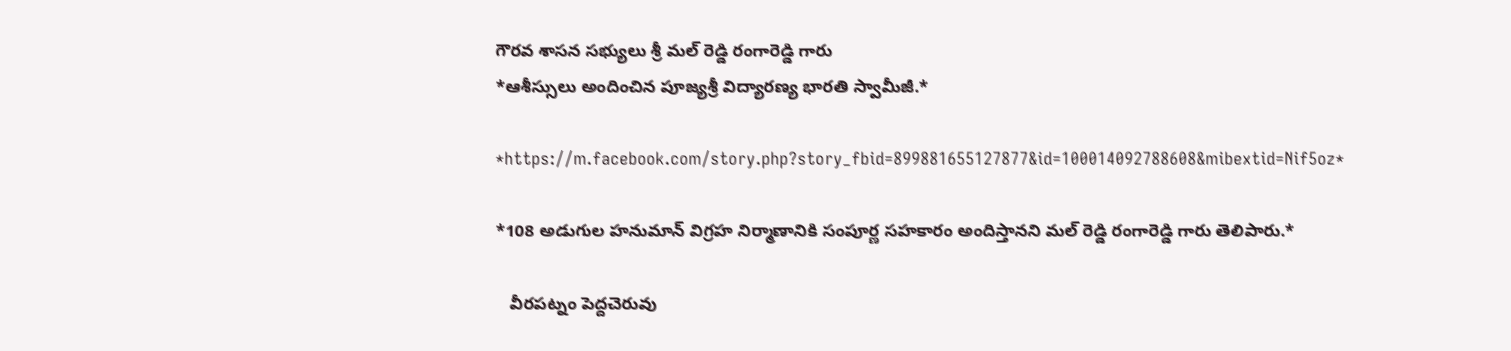గౌరవ శాసన సభ్యులు శ్రీ మల్ రెడ్డి రంగారెడ్డి గారు
*ఆశీస్సులు అందించిన పూజ్యశ్రీ విద్యారణ్య భారతి స్వామీజీ.*

*https://m.facebook.com/story.php?story_fbid=899881655127877&id=100014092788608&mibextid=Nif5oz*

*108 అడుగుల హనుమాన్ విగ్రహ నిర్మాణానికి సంపూర్ణ సహకారం అందిస్తానని మల్ రెడ్డి రంగారెడ్డి గారు తెలిపారు.*

   వీరపట్నం పెద్దచెరువు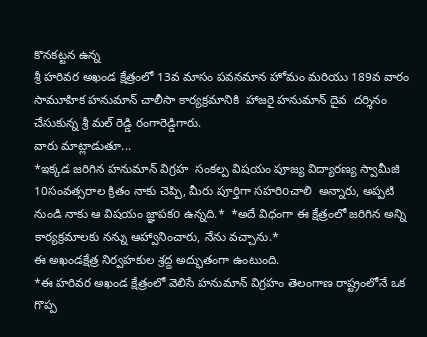కొనకట్టన ఉన్న
శ్రీ హరివర అఖండ క్షేత్రంలో 13వ మాసం పవనమాన హోమం మరియు 189వ వారం సామూహిక హనుమాన్ చాలీసా కార్యక్రమానికి  హాజరై హనుమాన్ దైవ  దర్శినం చేసుకున్న శ్రీ మల్ రెడ్డి రంగారెడ్డిగారు.
వారు మాట్లాడుతూ...
*ఇక్కడ జరిగిన హనుమాన్ విగ్రహ  సంకల్ప విషయం పూజ్య విద్యారణ్య స్వామీజి 10సంవత్సరాల క్రితం నాకు చెప్పి, మీరు పూర్తిగా సహరిoచాలి  అన్నారు, అప్పటి నుండి నాకు ఆ విషయం జ్ఞాపకo ఉన్నది.*  *అదే విధంగా ఈ క్షేత్రంలో జరిగిన అన్ని కార్యక్రమాలకు నన్ను ఆహ్వానించారు, నేను వచ్చాను.*
ఈ అఖండక్షేత్ర నిర్వహకుల శ్రద్ద అద్భుతంగా ఉంటుంది.
*ఈ హరివర అఖండ క్షేత్రంలో వెలిసే హనుమాన్ విగ్రహం తెలంగాణ రాష్ట్రంలోనే ఒక గొప్ప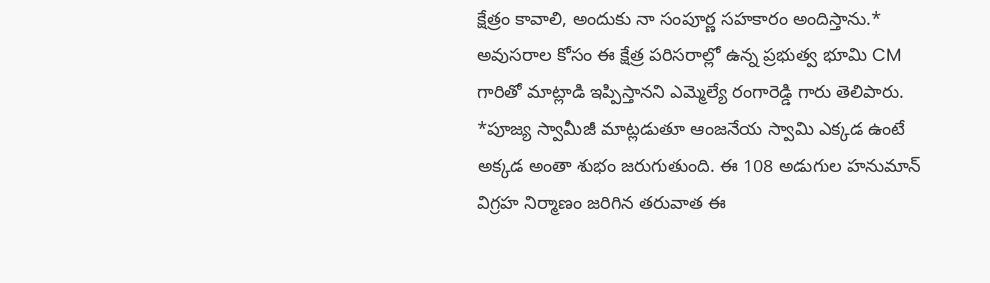క్షేత్రం కావాలి, అందుకు నా సంపూర్ణ సహకారం అందిస్తాను.* అవుసరాల కోసం ఈ క్షేత్ర పరిసరాల్లో ఉన్న ప్రభుత్వ భూమి CM గారితో మాట్లాడి ఇప్పిస్తానని ఎమ్మెల్యే రంగారెడ్డి గారు తెలిపారు.
*పూజ్య స్వామీజీ మాట్లడుతూ ఆంజనేయ స్వామి ఎక్కడ ఉంటే అక్కడ అంతా శుభం జరుగుతుంది. ఈ 108 అడుగుల హనుమాన్ విగ్రహ నిర్మాణం జరిగిన తరువాత ఈ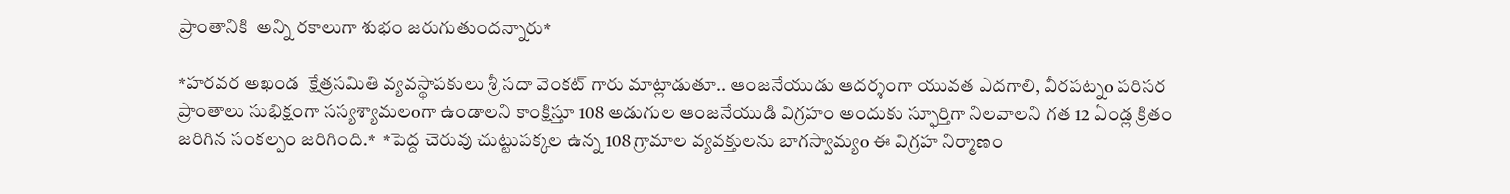ప్రాంతానికి  అన్ని రకాలుగా శుభం జరుగుతుందన్నారు*

*హరవర అఖండ  క్షేత్రసమితి వ్యవస్థాపకులు శ్రీ సదా వెంకట్ గారు మాట్లాడుతూ.. ఆంజనేయుడు ఆదర్శంగా యువత ఎదగాలి, వీరపట్నo పరిసర ప్రాంతాలు సుభిక్షంగా సస్యశ్యామలoగా ఉండాలని కాంక్షిస్తూ 108 అడుగుల ఆంజనేయుడి విగ్రహం అందుకు స్ఫూర్తిగా నిలవాలని గత 12 ఏండ్ల క్రితం జరిగిన సంకల్పం జరిగింది.*  *పెద్ద చెరువు చుట్టుపక్కల ఉన్న 108 గ్రామాల వ్యవక్తులను బాగస్వామ్యo ఈ విగ్రహ నిర్మాణం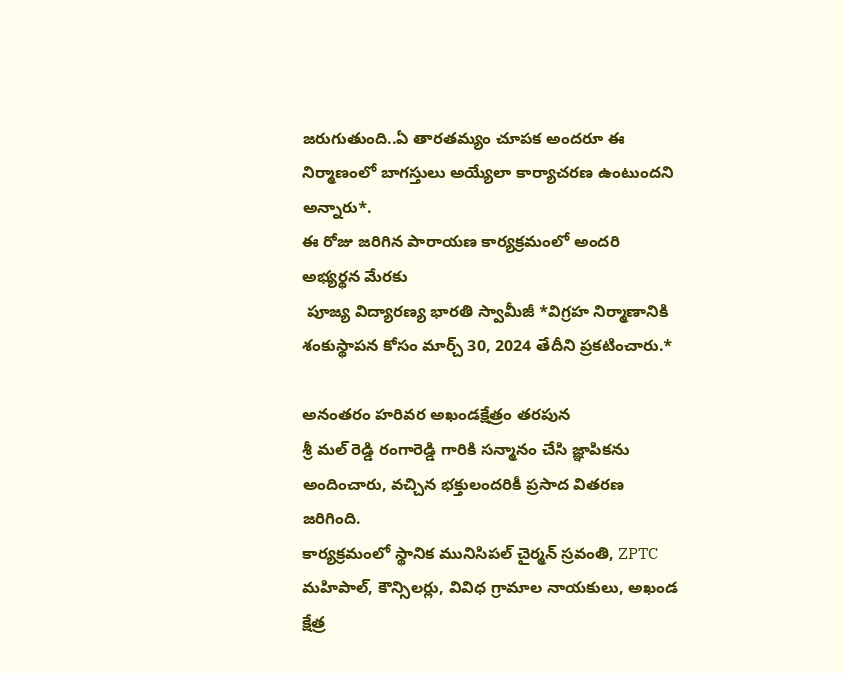జరుగుతుంది..ఏ తారతమ్యం చూపక అందరూ ఈ నిర్మాణంలో బాగస్తులు అయ్యేలా కార్యాచరణ ఉంటుందని అన్నారు*.
ఈ రోజు జరిగిన పారాయణ కార్యక్రమంలో అందరి అభ్యర్థన మేరకు
 పూజ్య విద్యారణ్య భారతి స్వామీజీ *విగ్రహ నిర్మాణానికి శంకుస్థాపన కోసం మార్చ్ 30, 2024 తేదీని ప్రకటించారు.*

అనంతరం హరివర అఖండక్షేత్రం తరపున
శ్రీ మల్ రెడ్డి రంగారెడ్డి గారికి సన్మానం చేసి జ్ఞాపికను అందించారు, వచ్చిన భక్తులందరికీ ప్రసాద వితరణ జరిగింది.
కార్యక్రమంలో స్థానిక మునిసిపల్ చైర్మన్ స్రవంతి, ZPTC మహిపాల్, కౌన్సిలర్లు, వివిధ గ్రామాల నాయకులు, అఖండ క్షేత్ర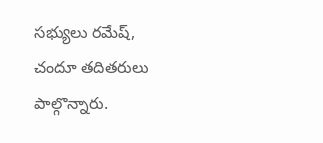సభ్యులు రమేష్, చందూ తదితరులు పాల్గొన్నారు.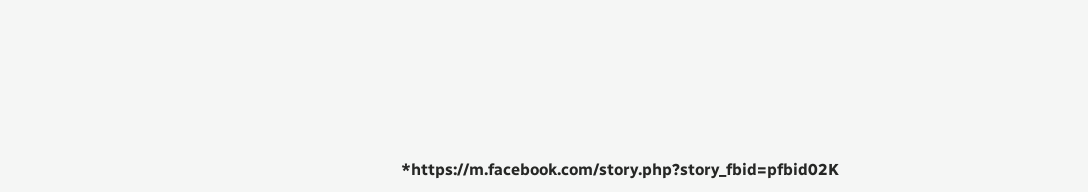*https://m.facebook.com/story.php?story_fbid=pfbid02K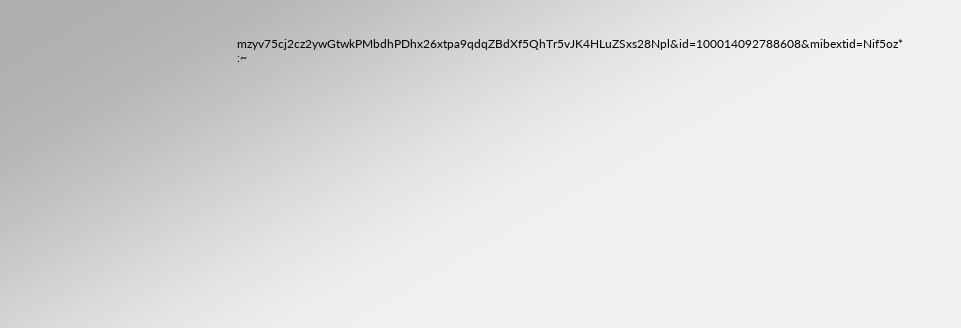mzyv75cj2cz2ywGtwkPMbdhPDhx26xtpa9qdqZBdXf5QhTr5vJK4HLuZSxs28Npl&id=100014092788608&mibextid=Nif5oz*
:~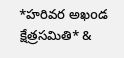*హరివర అఖoడ క్షేత్రసమితి* &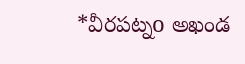*వీరపట్నo అఖండ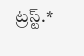ట్రస్ట్.*